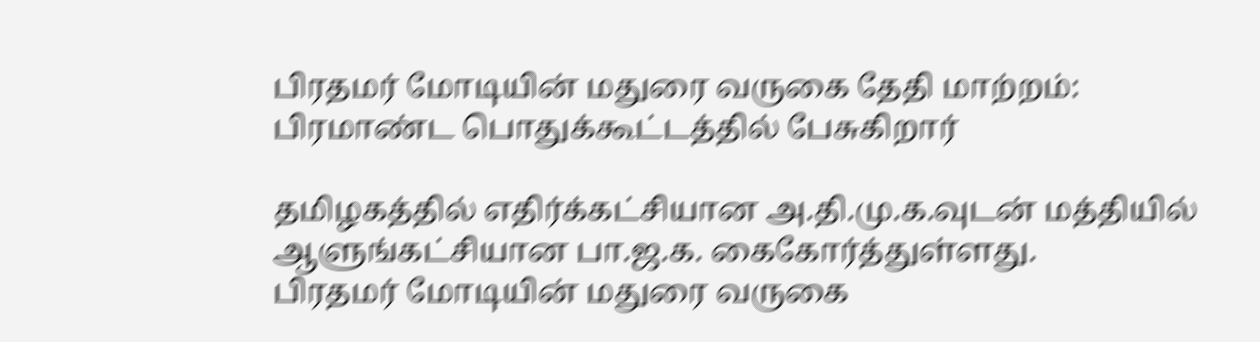பிரதமர் மோடியின் மதுரை வருகை தேதி மாற்றம்: பிரமாண்ட பொதுக்கூட்டத்தில் பேசுகிறார்

தமிழகத்தில் எதிர்க்கட்சியான அ.தி.மு.க.வுடன் மத்தியில் ஆளுங்கட்சியான பா.ஜ.க. கைகோர்த்துள்ளது.
பிரதமர் மோடியின் மதுரை வருகை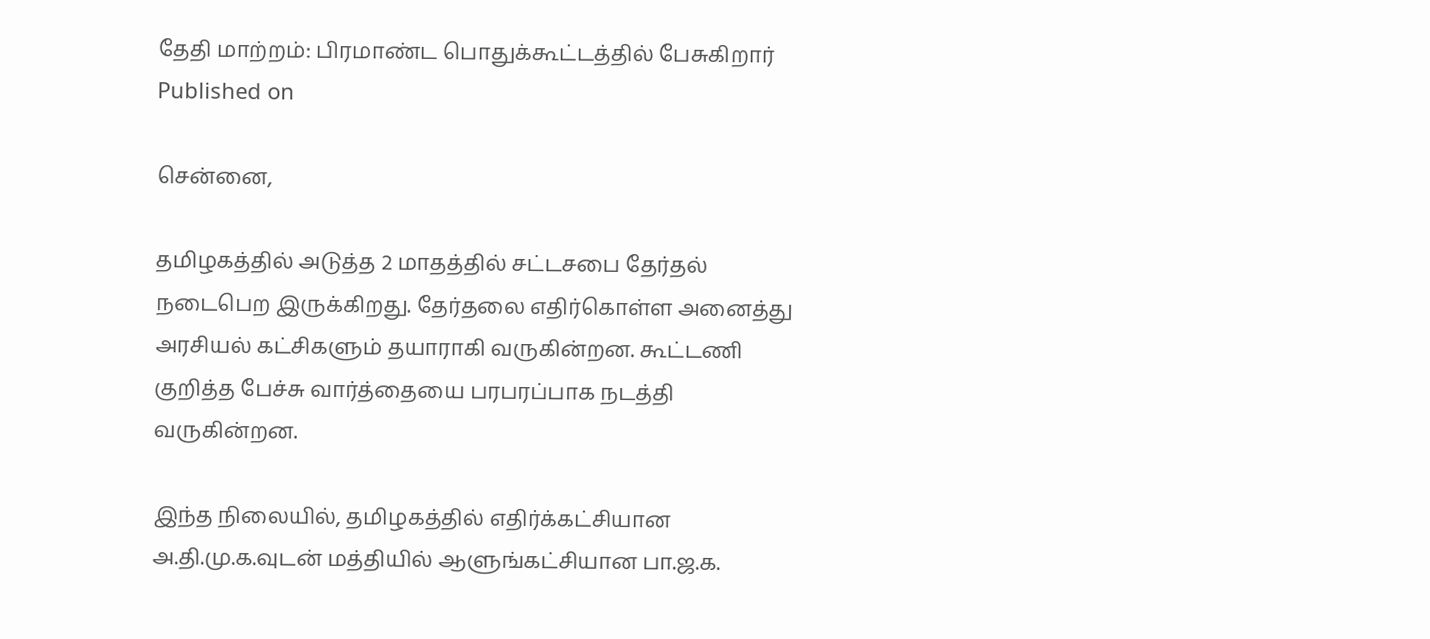தேதி மாற்றம்: பிரமாண்ட பொதுக்கூட்டத்தில் பேசுகிறார்
Published on

சென்னை,

தமிழகத்தில் அடுத்த 2 மாதத்தில் சட்டசபை தேர்தல் நடைபெற இருக்கிறது. தேர்தலை எதிர்கொள்ள அனைத்து அரசியல் கட்சிகளும் தயாராகி வருகின்றன. கூட்டணி குறித்த பேச்சு வார்த்தையை பரபரப்பாக நடத்தி வருகின்றன.

இந்த நிலையில், தமிழகத்தில் எதிர்க்கட்சியான அ.தி.மு.க.வுடன் மத்தியில் ஆளுங்கட்சியான பா.ஜ.க.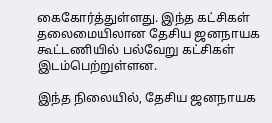கைகோர்த்துள்ளது. இந்த கட்சிகள் தலைமையிலான தேசிய ஜனநாயக கூட்டணியில் பல்வேறு கட்சிகள் இடம்பெற்றுள்ளன.

இந்த நிலையில், தேசிய ஜனநாயக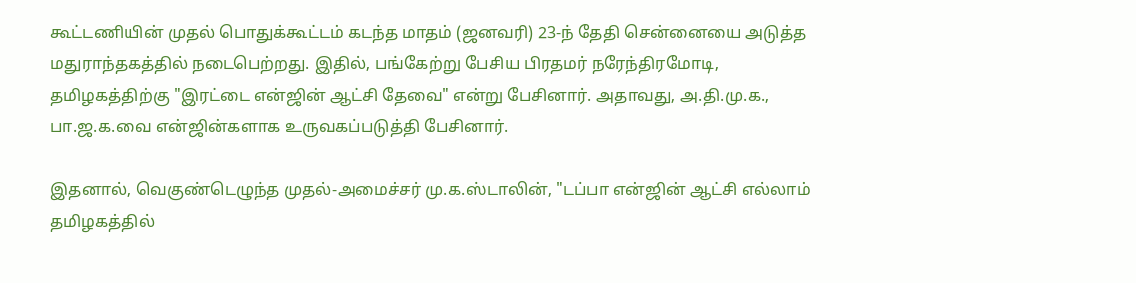கூட்டணியின் முதல் பொதுக்கூட்டம் கடந்த மாதம் (ஜனவரி) 23-ந் தேதி சென்னையை அடுத்த மதுராந்தகத்தில் நடைபெற்றது. இதில், பங்கேற்று பேசிய பிரதமர் நரேந்திரமோடி, தமிழகத்திற்கு "இரட்டை என்ஜின் ஆட்சி தேவை" என்று பேசினார். அதாவது, அ.தி.மு.க., பா.ஜ.க.வை என்ஜின்களாக உருவகப்படுத்தி பேசினார்.

இதனால், வெகுண்டெழுந்த முதல்-அமைச்சர் மு.க.ஸ்டாலின், "டப்பா என்ஜின் ஆட்சி எல்லாம் தமிழகத்தில்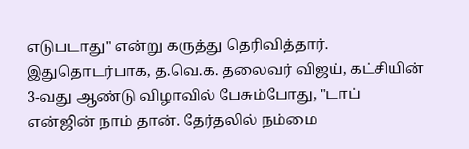எடுபடாது" என்று கருத்து தெரிவித்தார். இதுதொடர்பாக, த.வெ.க. தலைவர் விஜய், கட்சியின் 3-வது ஆண்டு விழாவில் பேசும்போது, "டாப் என்ஜின் நாம் தான். தேர்தலில் நம்மை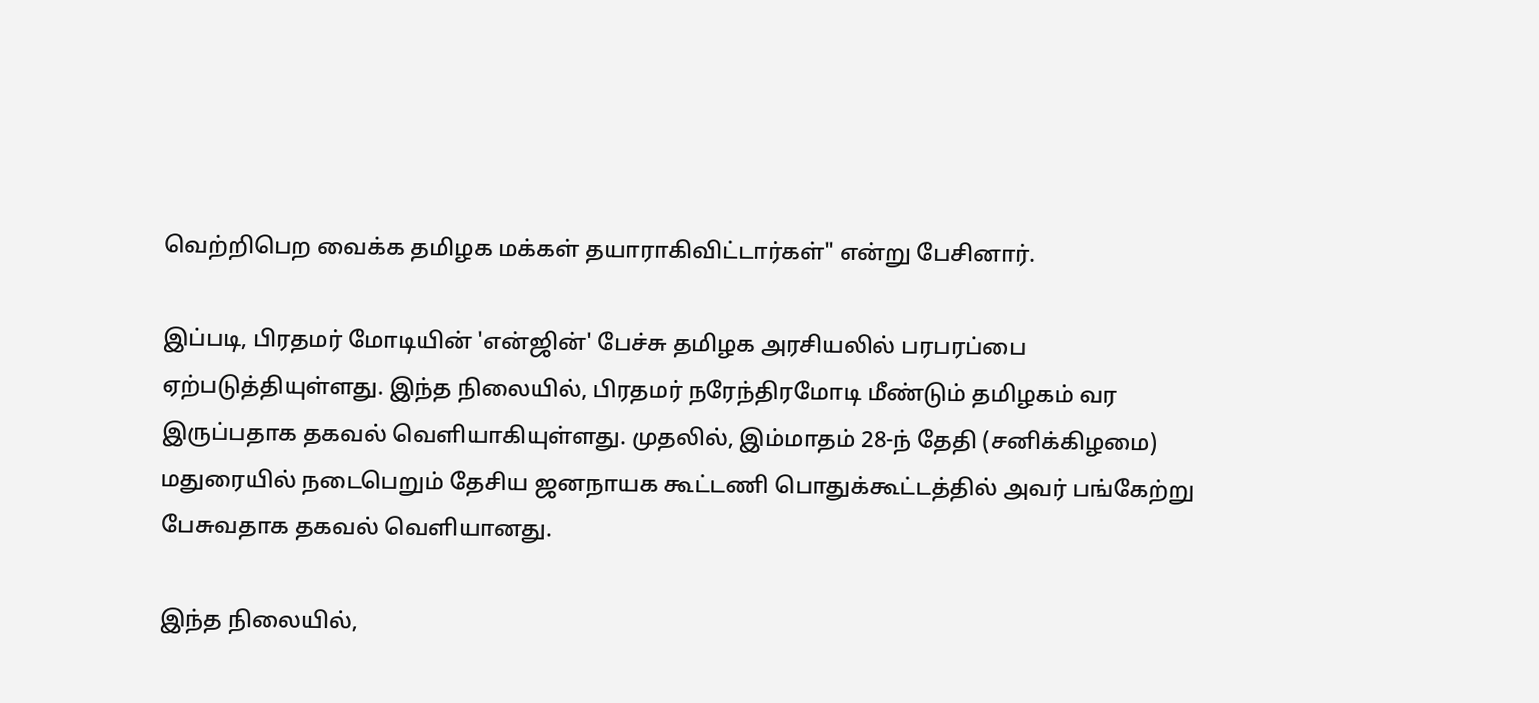வெற்றிபெற வைக்க தமிழக மக்கள் தயாராகிவிட்டார்கள்" என்று பேசினார்.

இப்படி, பிரதமர் மோடியின் 'என்ஜின்' பேச்சு தமிழக அரசியலில் பரபரப்பை ஏற்படுத்தியுள்ளது. இந்த நிலையில், பிரதமர் நரேந்திரமோடி மீண்டும் தமிழகம் வர இருப்பதாக தகவல் வெளியாகியுள்ளது. முதலில், இம்மாதம் 28-ந் தேதி (சனிக்கிழமை) மதுரையில் நடைபெறும் தேசிய ஜனநாயக கூட்டணி பொதுக்கூட்டத்தில் அவர் பங்கேற்று பேசுவதாக தகவல் வெளியானது.

இந்த நிலையில்,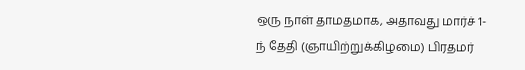ஒரு நாள் தாமதமாக, அதாவது மார்ச் 1-ந் தேதி (ஞாயிற்றுக்கிழமை) பிரதமர்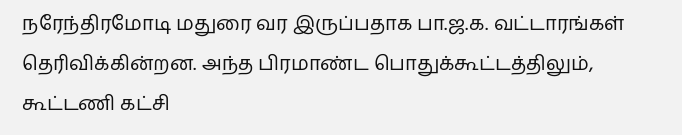நரேந்திரமோடி மதுரை வர இருப்பதாக பா.ஜ.க. வட்டாரங்கள் தெரிவிக்கின்றன. அந்த பிரமாண்ட பொதுக்கூட்டத்திலும், கூட்டணி கட்சி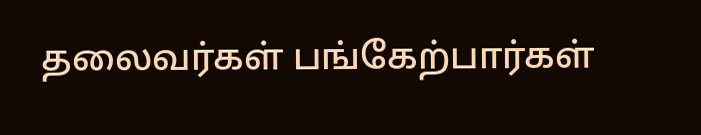தலைவர்கள் பங்கேற்பார்கள்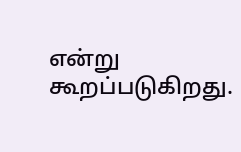என்று கூறப்படுகிறது.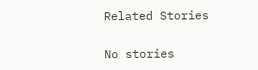Related Stories

No stories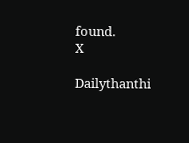found.
X

Dailythanthi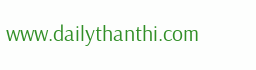www.dailythanthi.com